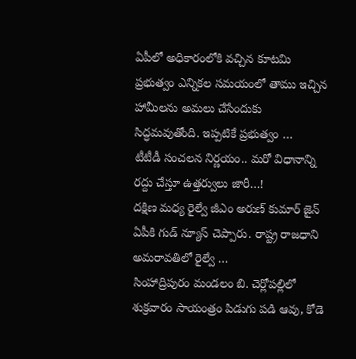ఏపీలో అధికారంలోకి వచ్చిన కూటమి ప్రభుత్వం ఎన్నికల సమయంలో తాము ఇచ్చిన హామీలను అమలు చేసేందుకు సిద్ధమవుతోంది. ఇప్పటికే ప్రభుత్వం …
టీటీడీ సంచలన నిర్ణయం.. మరో విధానాన్ని రద్దు చేస్తూ ఉత్తర్వులు జారీ…!
దక్షిణ మధ్య రైల్వే జీఎం అరుణ్ కుమార్ జైన్ ఏపీకి గుడ్ న్యూస్ చెప్పారు. రాష్ట్ర రాజధాని అమరావతిలో రైల్వే …
సింహాద్రిపురం మండలం బి. చెర్లోపల్లిలో శుక్రవారం సాయంత్రం పిడుగు పడి ఆవు, కోడె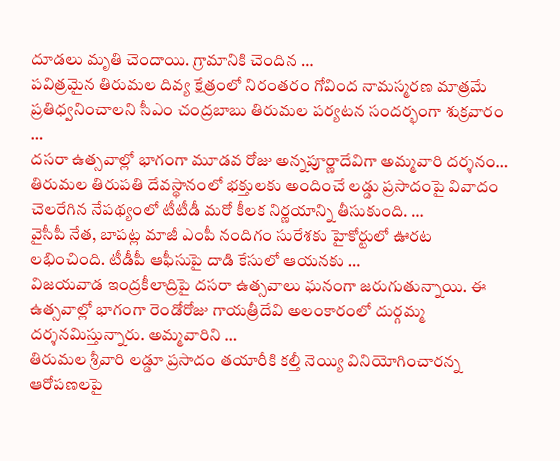దూడలు మృతి చెందాయి. గ్రామానికి చెందిన …
పవిత్రమైన తిరుమల దివ్య క్షేత్రంలో నిరంతరం గోవింద నామస్మరణ మాత్రమే ప్రతిధ్వనించాలని సీఎం చంద్రబాబు తిరుమల పర్యటన సందర్భంగా శుక్రవారం …
దసరా ఉత్సవాల్లో భాగంగా మూడవ రోజు అన్నపూర్ణాదేవిగా అమ్మవారి దర్శనం…
తిరుమల తిరుపతి దేవస్థానంలో భక్తులకు అందించే లడ్డు ప్రసాదంపై వివాదం చెలరేగిన నేపథ్యంలో టీటీడీ మరో కీలక నిర్ణయాన్ని తీసుకుంది. …
వైసీపీ నేత, బాపట్ల మాజీ ఎంపీ నందిగం సురేశకు హైకోర్టులో ఊరట లభించింది. టీడీపీ ఆఫీసుపై దాడి కేసులో ఆయనకు …
విజయవాడ ఇంద్రకీలాద్రిపై దసరా ఉత్సవాలు ఘనంగా జరుగుతున్నాయి. ఈ ఉత్సవాల్లో భాగంగా రెండోరోజు గాయత్రీదేవి అలంకారంలో దుర్గమ్మ దర్శనమిస్తున్నారు. అమ్మవారిని …
తిరుమల శ్రీవారి లడ్డూ ప్రసాదం తయారీకి కల్తీ నెయ్యి వినియోగించారన్న ఆరోపణలపై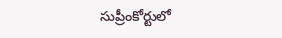సుప్రీంకోర్టులో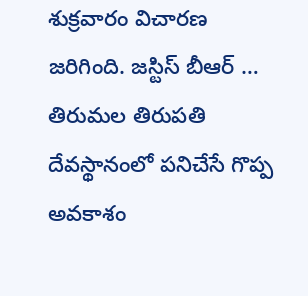శుక్రవారం విచారణ జరిగింది. జస్టిస్ బీఆర్ …
తిరుమల తిరుపతి దేవస్థానంలో పనిచేసే గొప్ప అవకాశం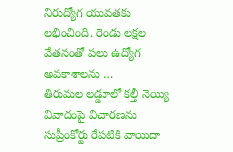నిరుద్యోగ యువతకు లభించింది. రెండు లక్షల వేతనంతో పలు ఉద్యోగ అవకాశాలను …
తిరుమల లడ్డూలో కల్తీ నెయ్యి వివాదంపై విచారణను సుప్రీంకోర్టు రేపటికి వాయిదా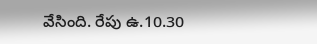వేసింది. రేపు ఉ.10.30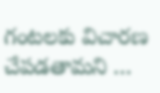గంటలకు విచారణ చేపడతామని …